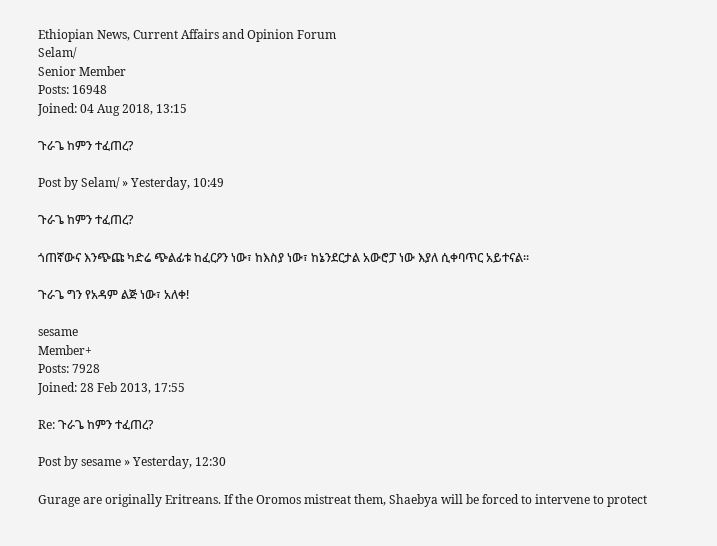Ethiopian News, Current Affairs and Opinion Forum
Selam/
Senior Member
Posts: 16948
Joined: 04 Aug 2018, 13:15

ጉራጌ ከምን ተፈጠረ?

Post by Selam/ » Yesterday, 10:49

ጉራጌ ከምን ተፈጠረ?

ጎጠኛውና እንጭጩ ካድሬ ጭልፊቱ ከፈርዖን ነው፣ ከእስያ ነው፣ ከኔንደርታል አውሮፓ ነው እያለ ሲቀባጥር አይተናል።

ጉራጌ ግን የአዳም ልጅ ነው፣ አለቀ!

sesame
Member+
Posts: 7928
Joined: 28 Feb 2013, 17:55

Re: ጉራጌ ከምን ተፈጠረ?

Post by sesame » Yesterday, 12:30

Gurage are originally Eritreans. If the Oromos mistreat them, Shaebya will be forced to intervene to protect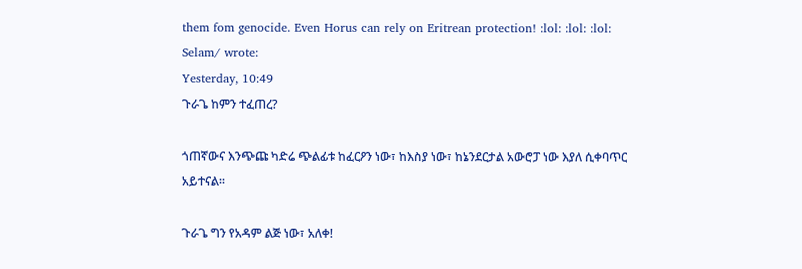them fom genocide. Even Horus can rely on Eritrean protection! :lol: :lol: :lol:
Selam/ wrote:
Yesterday, 10:49
ጉራጌ ከምን ተፈጠረ?

ጎጠኛውና እንጭጩ ካድሬ ጭልፊቱ ከፈርዖን ነው፣ ከእስያ ነው፣ ከኔንደርታል አውሮፓ ነው እያለ ሲቀባጥር አይተናል።

ጉራጌ ግን የአዳም ልጅ ነው፣ አለቀ!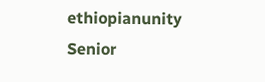ethiopianunity
Senior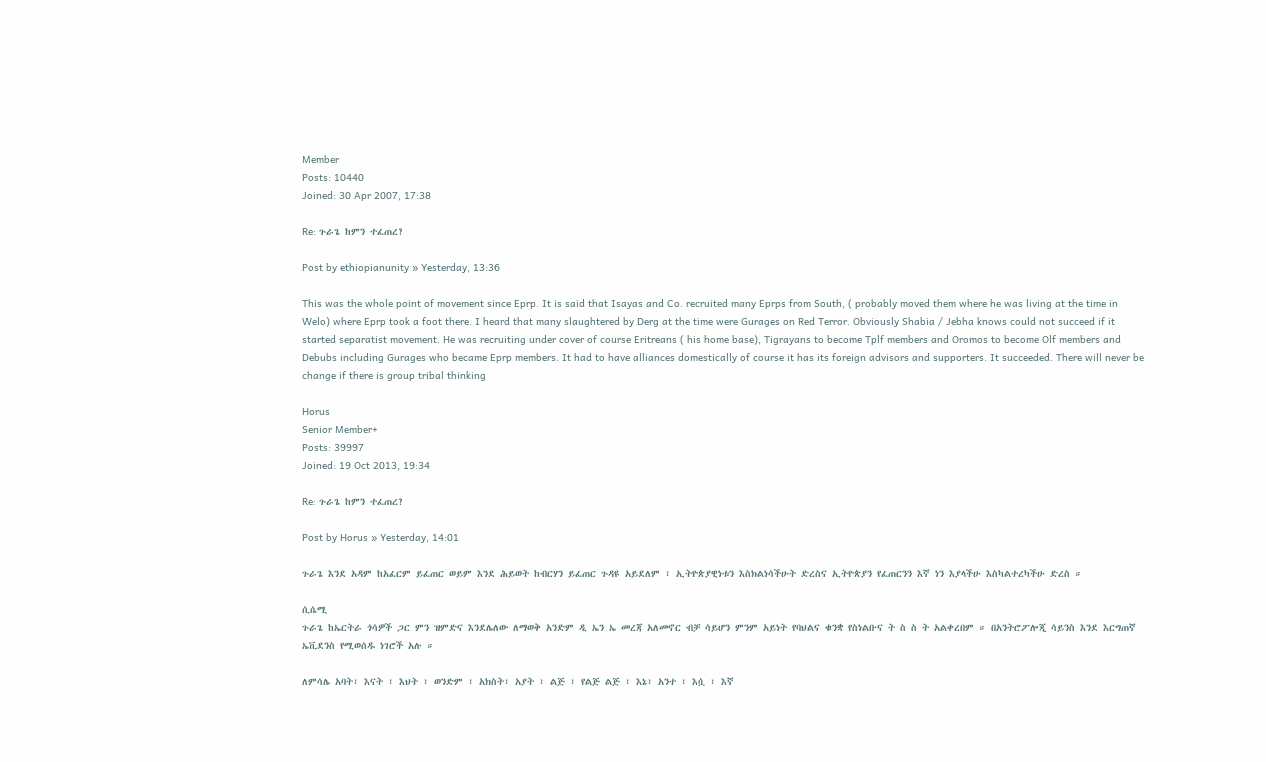Member
Posts: 10440
Joined: 30 Apr 2007, 17:38

Re: ጉራጌ ከምን ተፈጠረ?

Post by ethiopianunity » Yesterday, 13:36

This was the whole point of movement since Eprp. It is said that Isayas and Co. recruited many Eprps from South, ( probably moved them where he was living at the time in Welo) where Eprp took a foot there. I heard that many slaughtered by Derg at the time were Gurages on Red Terror. Obviously Shabia / Jebha knows could not succeed if it started separatist movement. He was recruiting under cover of course Eritreans ( his home base), Tigrayans to become Tplf members and Oromos to become Olf members and Debubs including Gurages who became Eprp members. It had to have alliances domestically of course it has its foreign advisors and supporters. It succeeded. There will never be change if there is group tribal thinking

Horus
Senior Member+
Posts: 39997
Joined: 19 Oct 2013, 19:34

Re: ጉራጌ ከምን ተፈጠረ?

Post by Horus » Yesterday, 14:01

ጉራጌ እንደ አዳም ከአፈርም ይፈጠር ወይም እንደ ሕይወት ከብርሃን ይፈጠር ጉዳዩ አይደለም ፣ ኢትዮጵያዊነቱን እስክልነሳችሁት ድረስና ኢትዮጵያን የፈጠርንን እኛ ነን እያላችሁ እስካልተረካችሁ ድረስ ።

ሲሴሚ
ጉራጌ ከኤርትራ ጎሳዎች ጋር ምን ዝምድና እንደሌለው ለማወቅ አንድም ዲ ኤን ኤ መረጃ አለመኖር ብቻ ሳይሆን ምንም አይነት የባህልና ቁንቋ የስነልቡና ት ስ ስ ት አልቀረበም ። በአንትሮፖሎጂ ሳይንስ እንደ እርግጠኛ ኤቪደንስ የሚወሰዱ ነገሮች አሉ ።

ለምሳሌ አባት፣ እናት ፣ እህት ፣ ወንድም ፣ አክስት፣ አያት ፣ ልጅ ፣ የልጅ ልጅ ፣ እኔ፣ አንተ ፣ እሷ ፣ እኛ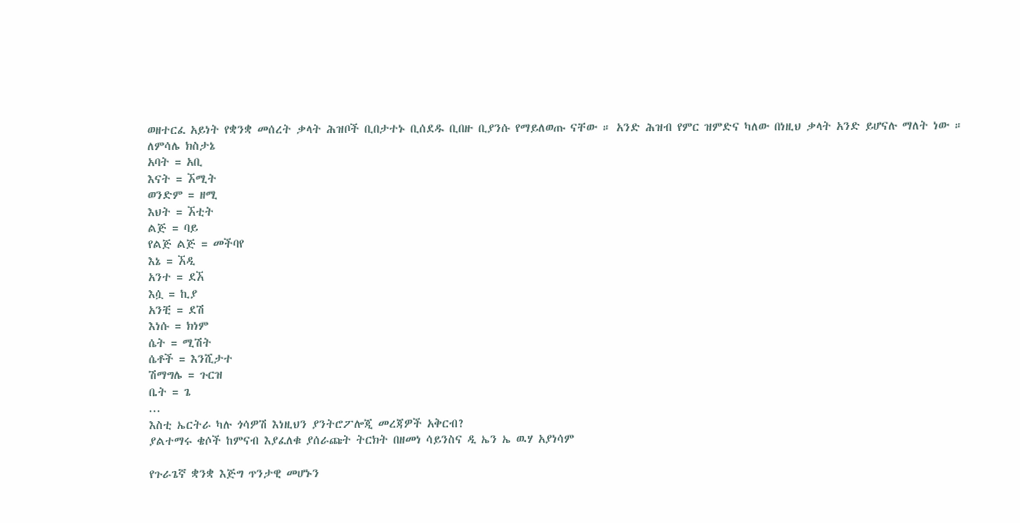ወዘተርፈ አይነት የቋንቋ መሰረት ቃላት ሕዝቦች ቢበታተኑ ቢሰደዱ ቢበዙ ቢያንሱ የማይለወጡ ናቸው ። አንድ ሕዝብ የምር ዝምድና ካለው በነዚህ ቃላት አንድ ይሆናሉ ማለት ነው ።
ለምሳሌ ክስታኔ
አባት = አቢ
እናት = ኧሚት
ወንድም = ዘሚ
እህት = ኧቲት
ልጅ = ባይ
የልጅ ልጅ = መችባየ
እኔ = ኧዲ
አንተ = ደኧ
እሷ = ኪያ
አንቺ = ደሽ
እነሱ = ክነም
ሴት = ሚሽት
ሴቶች = እንሺታተ
ሽማግሌ = ጉርዝ
ቤት = ጌ
...
እስቲ ኤርትራ ካሉ ጎሳዎሽ እነዚህን ያንትሮፖሎጂ መረጃዎች አቅርብ?
ያልተማሩ ቄሶች ከምናብ እያፈለቁ ያሰራጩት ትርክት በዘመነ ሳይንስና ዲ ኤን ኤ ዉሃ አያነሳም

የጉራጌኛ ቋንቋ እጅግ ጥንታዊ መሆኑን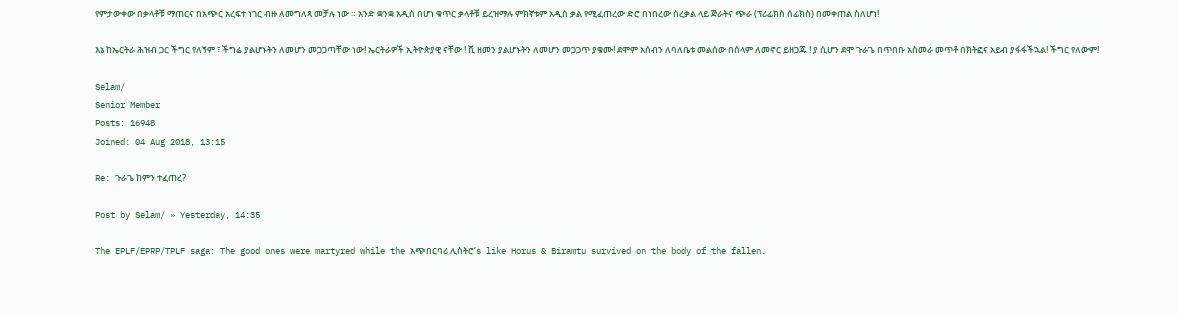የምታውቀው በቃላቶቹ ማጠርና በአጭር አረፍተ ነገር ብዙ ለመግለጻ መቻሉ ነው ። አንድ ቋንቋ አዲስ በሆነ ቁጥር ቃላቶቹ ይረዝማሉ ምክኛቱም አዲስ ቃል የሚፈጠረው ድሮ በነበረው ስረቃል ላይ ጅራትና ጭራ (ፕሪፊክስ ሰፊክስ) በመቀጠል ስለሆነ!

እኔ ከኤርትራ ሕዝብ ጋር ችግር የለኝም ፣ ችግሬ ያልሆኑትን ለመሆን መጋጋጣቸው ነው! ኤርትራዎች ኢትዮጵያዊ ናቸው ! ሺ ዘመን ያልሆኑትን ለመሆን መጋጋጥ ያቁሙ! ደሞም አሰብን ለባለቤቱ መልሰው በሰላም ለመኖር ይዘጋጁ ! ያ ሲሆን ደሞ ጉራጌ በጥበቡ አስመራ መጥቶ በክትፎና አይብ ያፋፋችኋል! ችግር የለውም!

Selam/
Senior Member
Posts: 16948
Joined: 04 Aug 2018, 13:15

Re: ጉራጌ ከምን ተፈጠረ?

Post by Selam/ » Yesterday, 14:35

The EPLF/EPRP/TPLF saga: The good ones were martyred while the አጭበርባሪ ሊስትሮ’s like Horus & Biramtu survived on the body of the fallen.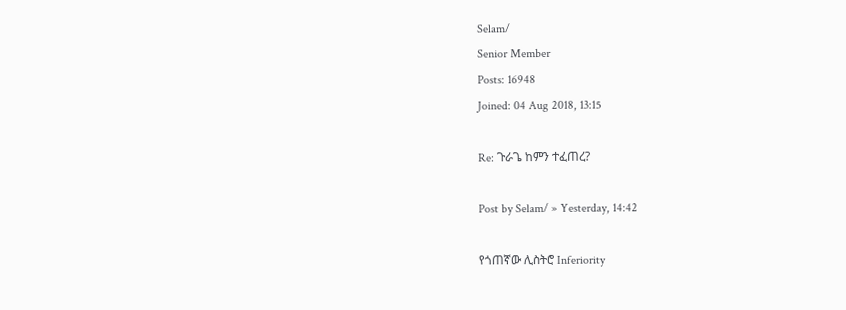Selam/
Senior Member
Posts: 16948
Joined: 04 Aug 2018, 13:15

Re: ጉራጌ ከምን ተፈጠረ?

Post by Selam/ » Yesterday, 14:42

የጎጠኛው ሊስትሮ Inferiority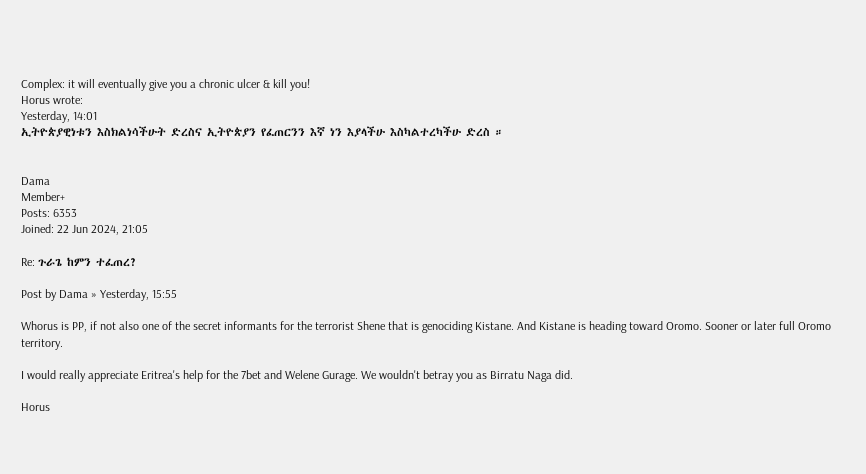Complex: it will eventually give you a chronic ulcer & kill you!
Horus wrote:
Yesterday, 14:01
ኢትዮጵያዊነቱን እስክልነሳችሁት ድረስና ኢትዮጵያን የፈጠርንን እኛ ነን እያላችሁ እስካልተረካችሁ ድረስ ።


Dama
Member+
Posts: 6353
Joined: 22 Jun 2024, 21:05

Re: ጉራጌ ከምን ተፈጠረ?

Post by Dama » Yesterday, 15:55

Whorus is PP, if not also one of the secret informants for the terrorist Shene that is genociding Kistane. And Kistane is heading toward Oromo. Sooner or later full Oromo territory.

I would really appreciate Eritrea's help for the 7bet and Welene Gurage. We wouldn't betray you as Birratu Naga did.

Horus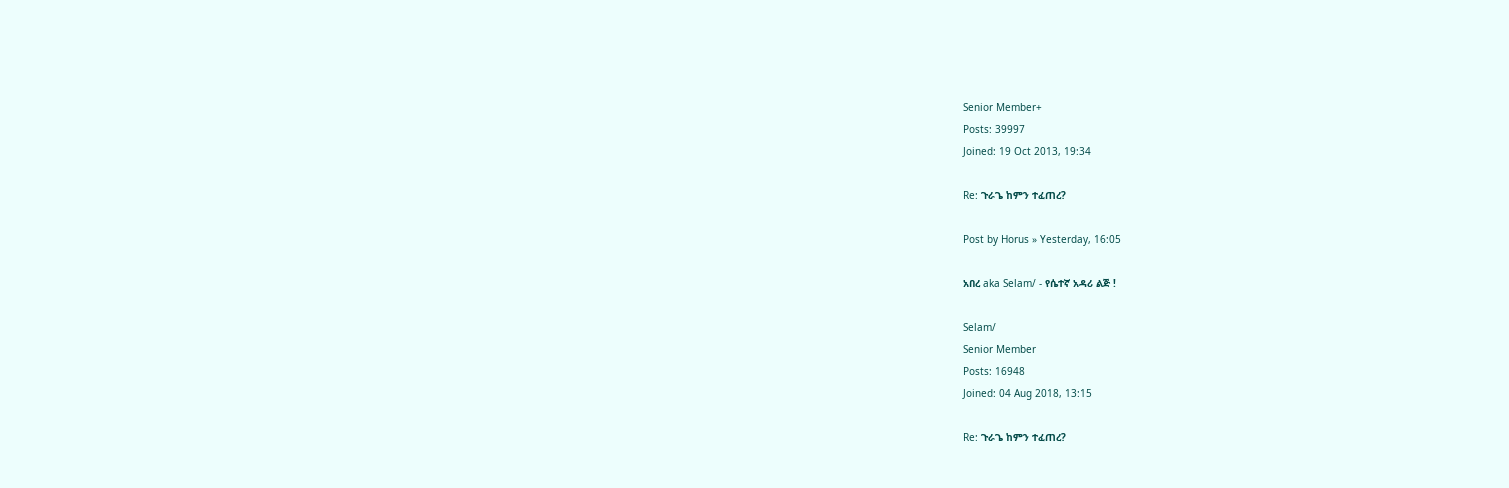Senior Member+
Posts: 39997
Joined: 19 Oct 2013, 19:34

Re: ጉራጌ ከምን ተፈጠረ?

Post by Horus » Yesterday, 16:05

አበረ aka Selam/ - የሴተኛ አዳሪ ልጅ !

Selam/
Senior Member
Posts: 16948
Joined: 04 Aug 2018, 13:15

Re: ጉራጌ ከምን ተፈጠረ?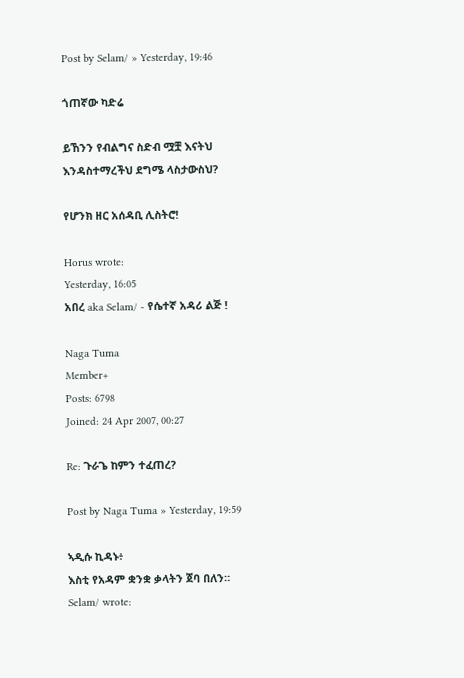Post by Selam/ » Yesterday, 19:46

ጎጠኛው ካድሬ

ይኸንን የብልግና ስድብ ሟቿ እናትህ እንዳስተማረችህ ደግሜ ላስታውስህ?

የሆንክ ዘር አሰዳቢ ሊስትሮ!

Horus wrote:
Yesterday, 16:05
አበረ aka Selam/ - የሴተኛ አዳሪ ልጅ !

Naga Tuma
Member+
Posts: 6798
Joined: 24 Apr 2007, 00:27

Re: ጉራጌ ከምን ተፈጠረ?

Post by Naga Tuma » Yesterday, 19:59

ኣዲሱ ኪዳኑ፥
እስቲ የአዳም ቋንቋ ቃላትን ጀባ በለን።
Selam/ wrote: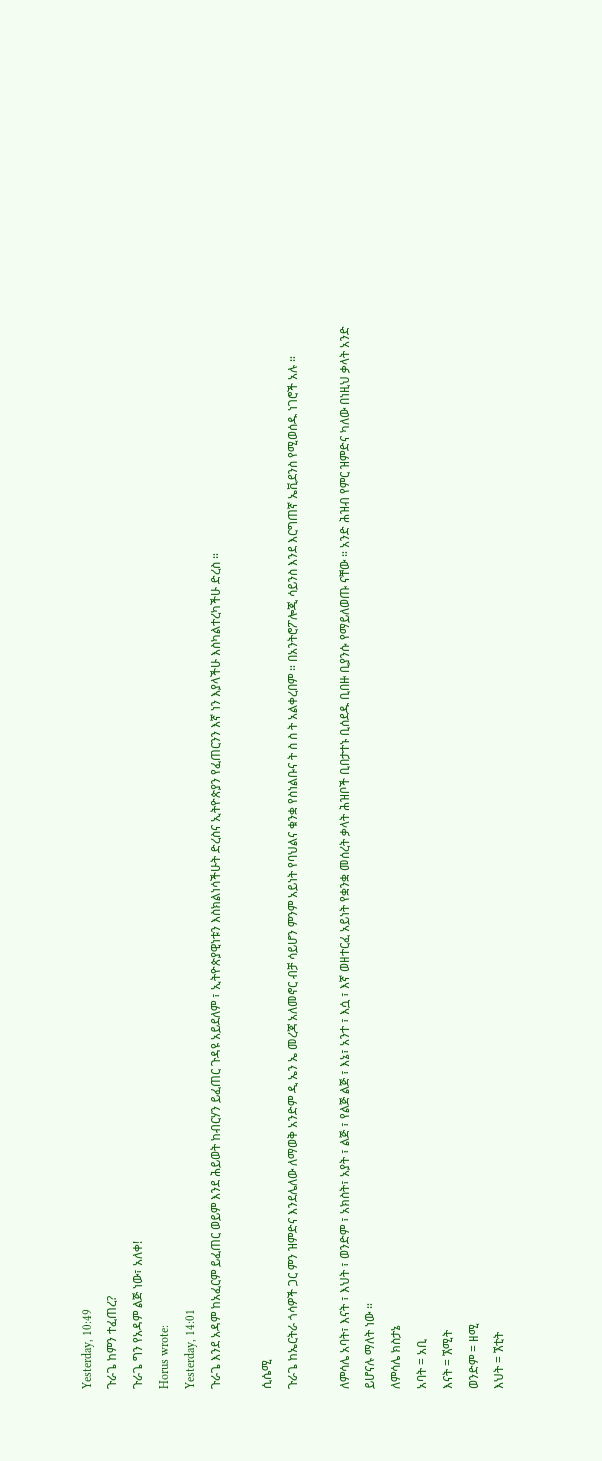Yesterday, 10:49
ጉራጌ ከምን ተፈጠረ?
ጉራጌ ግን የአዳም ልጅ ነው፣ አለቀ!
Horus wrote:
Yesterday, 14:01
ጉራጌ እንደ አዳም ከአፈርም ይፈጠር ወይም እንደ ሕይወት ከብርሃን ይፈጠር ጉዳዩ አይደለም ፣ ኢትዮጵያዊነቱን እስክልነሳችሁት ድረስና ኢትዮጵያን የፈጠርንን እኛ ነን እያላችሁ እስካልተረካችሁ ድረስ ።

ሲሴሚ
ጉራጌ ከኤርትራ ጎሳዎች ጋር ምን ዝምድና እንደሌለው ለማወቅ አንድም ዲ ኤን ኤ መረጃ አለመኖር ብቻ ሳይሆን ምንም አይነት የባህልና ቁንቋ የስነልቡና ት ስ ስ ት አልቀረበም ። በአንትሮፖሎጂ ሳይንስ እንደ እርግጠኛ ኤቪደንስ የሚወሰዱ ነገሮች አሉ ።

ለምሳሌ አባት፣ እናት ፣ እህት ፣ ወንድም ፣ አክስት፣ አያት ፣ ልጅ ፣ የልጅ ልጅ ፣ እኔ፣ አንተ ፣ እሷ ፣ እኛ ወዘተርፈ አይነት የቋንቋ መሰረት ቃላት ሕዝቦች ቢበታተኑ ቢሰደዱ ቢበዙ ቢያንሱ የማይለወጡ ናቸው ። አንድ ሕዝብ የምር ዝምድና ካለው በነዚህ ቃላት አንድ ይሆናሉ ማለት ነው ።
ለምሳሌ ክስታኔ
አባት = አቢ
እናት = ኧሚት
ወንድም = ዘሚ
እህት = ኧቲት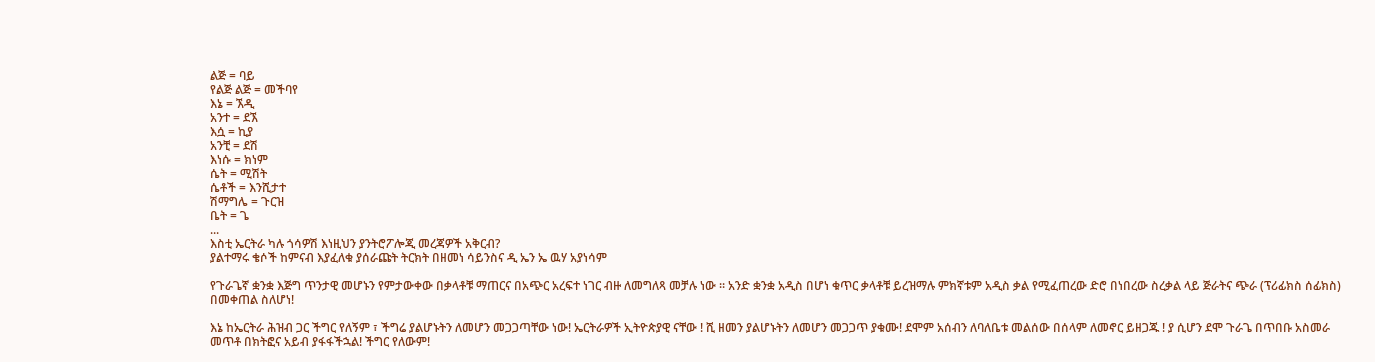ልጅ = ባይ
የልጅ ልጅ = መችባየ
እኔ = ኧዲ
አንተ = ደኧ
እሷ = ኪያ
አንቺ = ደሽ
እነሱ = ክነም
ሴት = ሚሽት
ሴቶች = እንሺታተ
ሽማግሌ = ጉርዝ
ቤት = ጌ
...
እስቲ ኤርትራ ካሉ ጎሳዎሽ እነዚህን ያንትሮፖሎጂ መረጃዎች አቅርብ?
ያልተማሩ ቄሶች ከምናብ እያፈለቁ ያሰራጩት ትርክት በዘመነ ሳይንስና ዲ ኤን ኤ ዉሃ አያነሳም

የጉራጌኛ ቋንቋ እጅግ ጥንታዊ መሆኑን የምታውቀው በቃላቶቹ ማጠርና በአጭር አረፍተ ነገር ብዙ ለመግለጻ መቻሉ ነው ። አንድ ቋንቋ አዲስ በሆነ ቁጥር ቃላቶቹ ይረዝማሉ ምክኛቱም አዲስ ቃል የሚፈጠረው ድሮ በነበረው ስረቃል ላይ ጅራትና ጭራ (ፕሪፊክስ ሰፊክስ) በመቀጠል ስለሆነ!

እኔ ከኤርትራ ሕዝብ ጋር ችግር የለኝም ፣ ችግሬ ያልሆኑትን ለመሆን መጋጋጣቸው ነው! ኤርትራዎች ኢትዮጵያዊ ናቸው ! ሺ ዘመን ያልሆኑትን ለመሆን መጋጋጥ ያቁሙ! ደሞም አሰብን ለባለቤቱ መልሰው በሰላም ለመኖር ይዘጋጁ ! ያ ሲሆን ደሞ ጉራጌ በጥበቡ አስመራ መጥቶ በክትፎና አይብ ያፋፋችኋል! ችግር የለውም!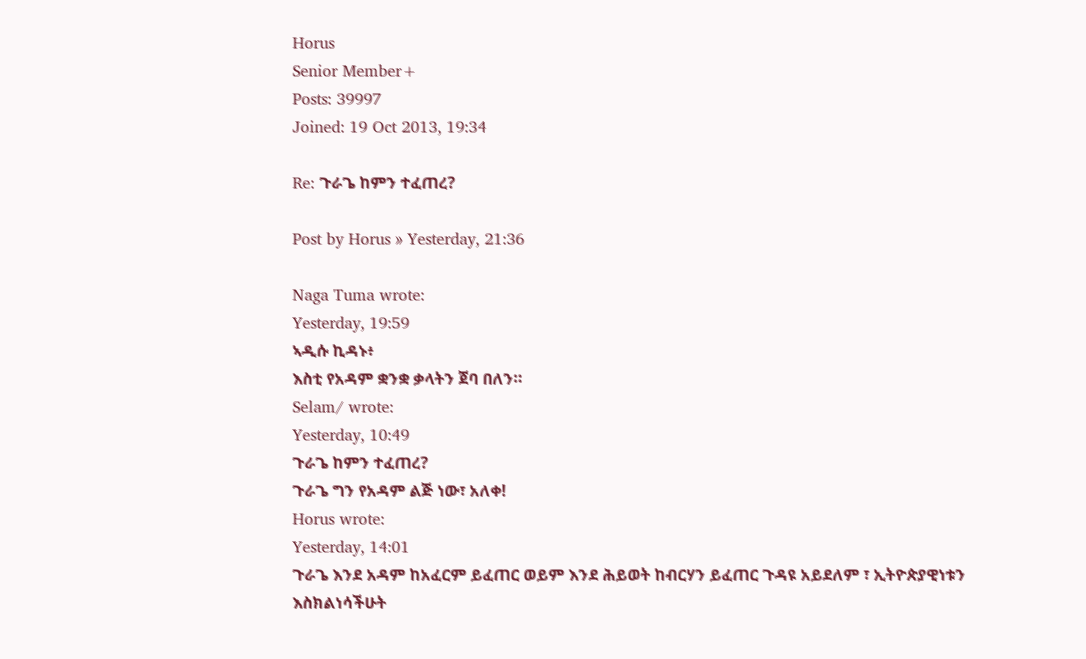Horus
Senior Member+
Posts: 39997
Joined: 19 Oct 2013, 19:34

Re: ጉራጌ ከምን ተፈጠረ?

Post by Horus » Yesterday, 21:36

Naga Tuma wrote:
Yesterday, 19:59
ኣዲሱ ኪዳኑ፥
እስቲ የአዳም ቋንቋ ቃላትን ጀባ በለን።
Selam/ wrote:
Yesterday, 10:49
ጉራጌ ከምን ተፈጠረ?
ጉራጌ ግን የአዳም ልጅ ነው፣ አለቀ!
Horus wrote:
Yesterday, 14:01
ጉራጌ እንደ አዳም ከአፈርም ይፈጠር ወይም እንደ ሕይወት ከብርሃን ይፈጠር ጉዳዩ አይደለም ፣ ኢትዮጵያዊነቱን እስክልነሳችሁት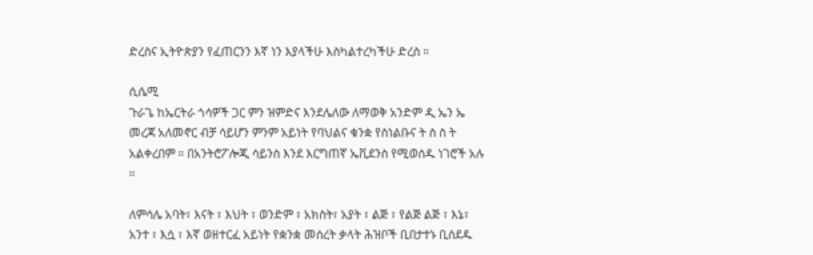ድረስና ኢትዮጵያን የፈጠርንን እኛ ነን እያላችሁ እስካልተረካችሁ ድረስ ።

ሲሴሚ
ጉራጌ ከኤርትራ ጎሳዎች ጋር ምን ዝምድና እንደሌለው ለማወቅ አንድም ዲ ኤን ኤ መረጃ አለመኖር ብቻ ሳይሆን ምንም አይነት የባህልና ቁንቋ የስነልቡና ት ስ ስ ት አልቀረበም ። በአንትሮፖሎጂ ሳይንስ እንደ እርግጠኛ ኤቪደንስ የሚወሰዱ ነገሮች አሉ ።

ለምሳሌ አባት፣ እናት ፣ እህት ፣ ወንድም ፣ አክስት፣ አያት ፣ ልጅ ፣ የልጅ ልጅ ፣ እኔ፣ አንተ ፣ እሷ ፣ እኛ ወዘተርፈ አይነት የቋንቋ መሰረት ቃላት ሕዝቦች ቢበታተኑ ቢሰደዱ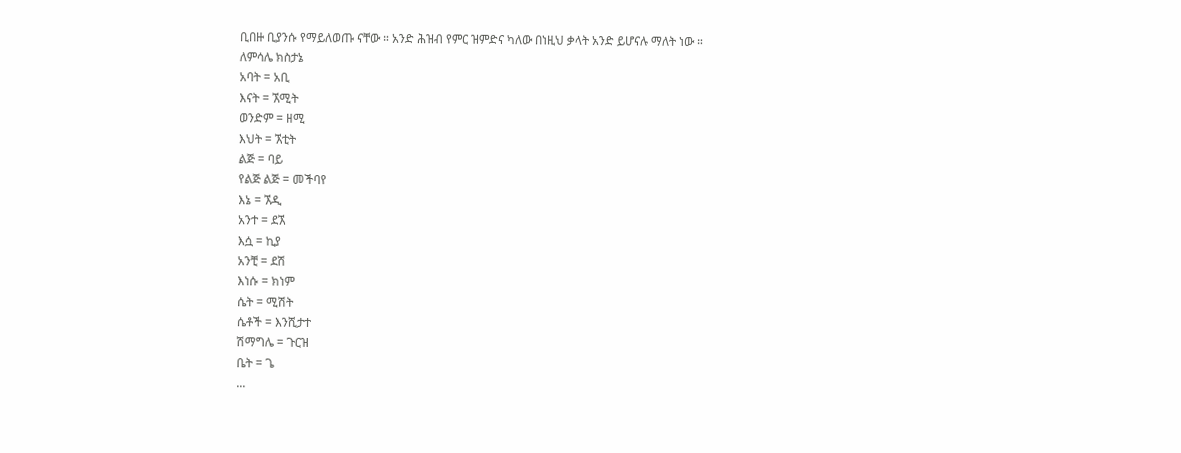ቢበዙ ቢያንሱ የማይለወጡ ናቸው ። አንድ ሕዝብ የምር ዝምድና ካለው በነዚህ ቃላት አንድ ይሆናሉ ማለት ነው ።
ለምሳሌ ክስታኔ
አባት = አቢ
እናት = ኧሚት
ወንድም = ዘሚ
እህት = ኧቲት
ልጅ = ባይ
የልጅ ልጅ = መችባየ
እኔ = ኧዲ
አንተ = ደኧ
እሷ = ኪያ
አንቺ = ደሽ
እነሱ = ክነም
ሴት = ሚሽት
ሴቶች = እንሺታተ
ሽማግሌ = ጉርዝ
ቤት = ጌ
...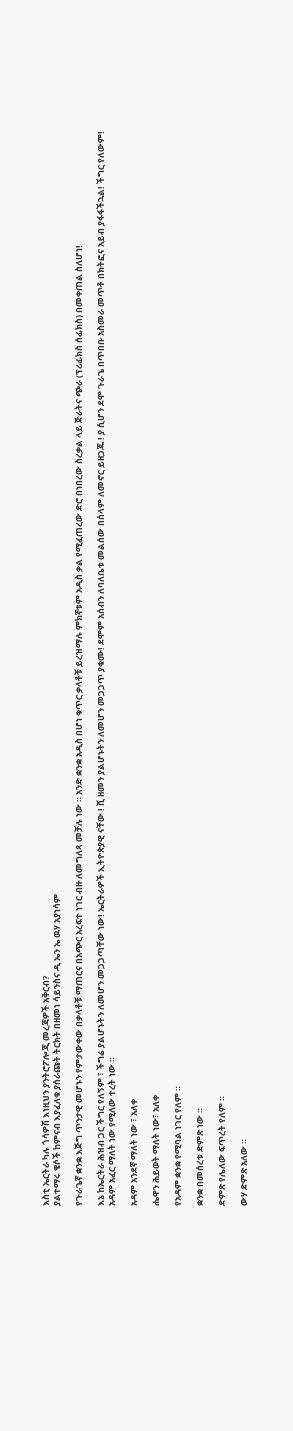እስቲ ኤርትራ ካሉ ጎሳዎሽ እነዚህን ያንትሮፖሎጂ መረጃዎች አቅርብ?
ያልተማሩ ቄሶች ከምናብ እያፈለቁ ያሰራጩት ትርክት በዘመነ ሳይንስና ዲ ኤን ኤ ዉሃ አያነሳም

የጉራጌኛ ቋንቋ እጅግ ጥንታዊ መሆኑን የምታውቀው በቃላቶቹ ማጠርና በአጭር አረፍተ ነገር ብዙ ለመግለጻ መቻሉ ነው ። አንድ ቋንቋ አዲስ በሆነ ቁጥር ቃላቶቹ ይረዝማሉ ምክኛቱም አዲስ ቃል የሚፈጠረው ድሮ በነበረው ስረቃል ላይ ጅራትና ጭራ (ፕሪፊክስ ሰፊክስ) በመቀጠል ስለሆነ!

እኔ ከኤርትራ ሕዝብ ጋር ችግር የለኝም ፣ ችግሬ ያልሆኑትን ለመሆን መጋጋጣቸው ነው! ኤርትራዎች ኢትዮጵያዊ ናቸው ! ሺ ዘመን ያልሆኑትን ለመሆን መጋጋጥ ያቁሙ! ደሞም አሰብን ለባለቤቱ መልሰው በሰላም ለመኖር ይዘጋጁ ! ያ ሲሆን ደሞ ጉራጌ በጥበቡ አስመራ መጥቶ በክትፎና አይብ ያፋፋችኋል! ችግር የለውም!
አዳም አፈር ማለት ነው የሚለው ተረት ነው ።

አዳም አንደኛ ማለት ነው ፣ አለቀ

ሔዋን ሕይወት ማለት ነው፣ አለቀ

የአዳም ቋንቋ የሚባል ነገር የለም ።

ቋንቋ በመሰረቱ ድምጽ ነው ።

ድምጽ የሌለው ፍጥረት የለም ።

ውሃ ድምጽ አለው ።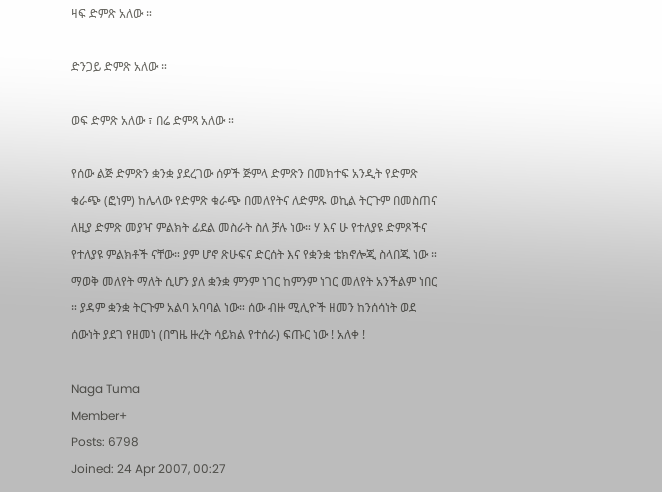ዛፍ ድምጽ አለው ።

ድንጋይ ድምጽ አለው ።

ወፍ ድምጽ አለው ፣ በሬ ድምጻ አለው ።

የሰው ልጅ ድምጽን ቋንቋ ያደረገው ሰዎች ጅምላ ድምጽን በመክተፍ አንዲት የድምጽ ቁራጭ (ፎነም) ከሌላው የድምጽ ቁራጭ በመለየትና ለድምጹ ወኪል ትርጉም በመስጠና ለዚያ ድምጽ መያዣ ምልክት ፊደል መስራት ስለ ቻሉ ነው። ሃ እና ሁ የተለያዩ ድምጾችና የተለያዩ ምልክቶች ናቸው። ያም ሆኖ ጽሁፍና ድርሰት እና የቋንቋ ቴክኖሎጂ ስላበጁ ነው ። ማወቅ መለየት ማለት ሲሆን ያለ ቋንቋ ምንም ነገር ከምንም ነገር መለየት አንችልም ነበር ። ያዳም ቋንቋ ትርጉም አልባ አባባል ነው። ሰው ብዙ ሚሊዮች ዘመን ከንሰሳነት ወደ ሰውነት ያደገ የዘመነ (በግዜ ዙረት ሳይክል የተሰራ) ፍጡር ነው ! አለቀ !

Naga Tuma
Member+
Posts: 6798
Joined: 24 Apr 2007, 00:27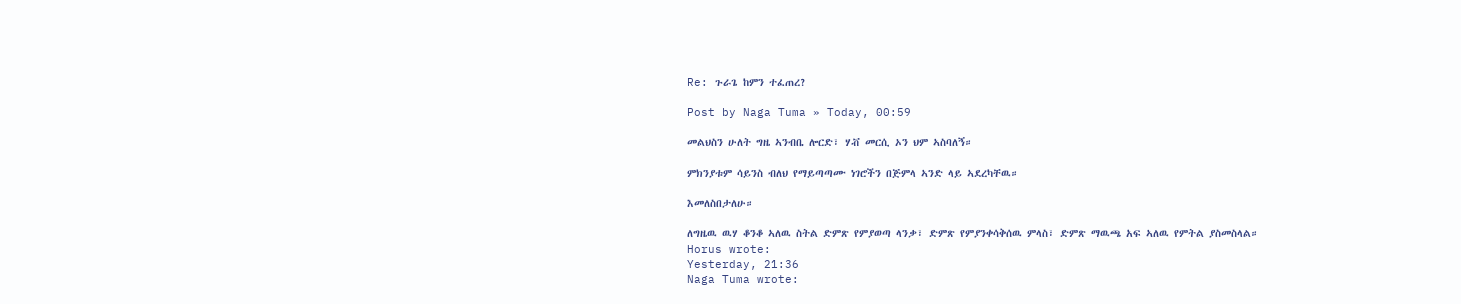Re: ጉራጌ ከምን ተፈጠረ?

Post by Naga Tuma » Today, 00:59

መልህስን ሁለት ግዜ ኣንብቤ ሎርድ፣ ሃቭ መርሲ ኦን ህም ኣስባለኝ።

ምክንያቱም ሳይንስ ብለህ የማይጣጣሙ ነገሮችን በጅምላ ኣንድ ላይ ኣደረካቸዉ።

እመለስበታለሁ።

ለግዜዉ ዉሃ ቆንቆ ኣለዉ ስትል ድምጽ የምያወጣ ላንቃ፣ ድምጽ የምያንቀሳቅሰዉ ምላስ፣ ድምጽ ማዉጫ አፍ ኣለዉ የምትል ያስመስላል።
Horus wrote:
Yesterday, 21:36
Naga Tuma wrote: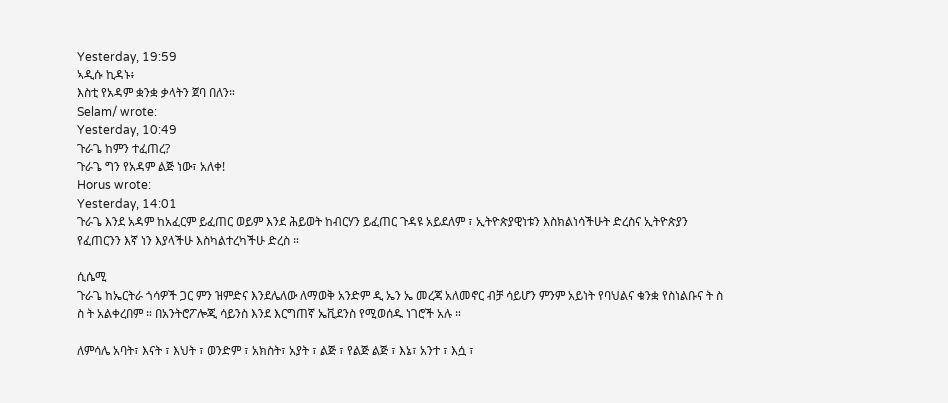Yesterday, 19:59
ኣዲሱ ኪዳኑ፥
እስቲ የአዳም ቋንቋ ቃላትን ጀባ በለን።
Selam/ wrote:
Yesterday, 10:49
ጉራጌ ከምን ተፈጠረ?
ጉራጌ ግን የአዳም ልጅ ነው፣ አለቀ!
Horus wrote:
Yesterday, 14:01
ጉራጌ እንደ አዳም ከአፈርም ይፈጠር ወይም እንደ ሕይወት ከብርሃን ይፈጠር ጉዳዩ አይደለም ፣ ኢትዮጵያዊነቱን እስክልነሳችሁት ድረስና ኢትዮጵያን የፈጠርንን እኛ ነን እያላችሁ እስካልተረካችሁ ድረስ ።

ሲሴሚ
ጉራጌ ከኤርትራ ጎሳዎች ጋር ምን ዝምድና እንደሌለው ለማወቅ አንድም ዲ ኤን ኤ መረጃ አለመኖር ብቻ ሳይሆን ምንም አይነት የባህልና ቁንቋ የስነልቡና ት ስ ስ ት አልቀረበም ። በአንትሮፖሎጂ ሳይንስ እንደ እርግጠኛ ኤቪደንስ የሚወሰዱ ነገሮች አሉ ።

ለምሳሌ አባት፣ እናት ፣ እህት ፣ ወንድም ፣ አክስት፣ አያት ፣ ልጅ ፣ የልጅ ልጅ ፣ እኔ፣ አንተ ፣ እሷ ፣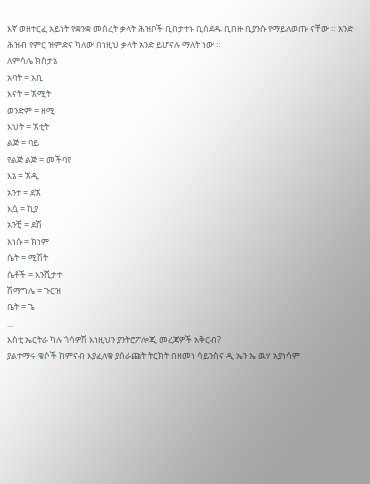እኛ ወዘተርፈ አይነት የቋንቋ መሰረት ቃላት ሕዝቦች ቢበታተኑ ቢሰደዱ ቢበዙ ቢያንሱ የማይለወጡ ናቸው ። አንድ ሕዝብ የምር ዝምድና ካለው በነዚህ ቃላት አንድ ይሆናሉ ማለት ነው ።
ለምሳሌ ክስታኔ
አባት = አቢ
እናት = ኧሚት
ወንድም = ዘሚ
እህት = ኧቲት
ልጅ = ባይ
የልጅ ልጅ = መችባየ
እኔ = ኧዲ
አንተ = ደኧ
እሷ = ኪያ
አንቺ = ደሽ
እነሱ = ክነም
ሴት = ሚሽት
ሴቶች = እንሺታተ
ሽማግሌ = ጉርዝ
ቤት = ጌ
...
እስቲ ኤርትራ ካሉ ጎሳዎሽ እነዚህን ያንትሮፖሎጂ መረጃዎች አቅርብ?
ያልተማሩ ቄሶች ከምናብ እያፈለቁ ያሰራጩት ትርክት በዘመነ ሳይንስና ዲ ኤን ኤ ዉሃ አያነሳም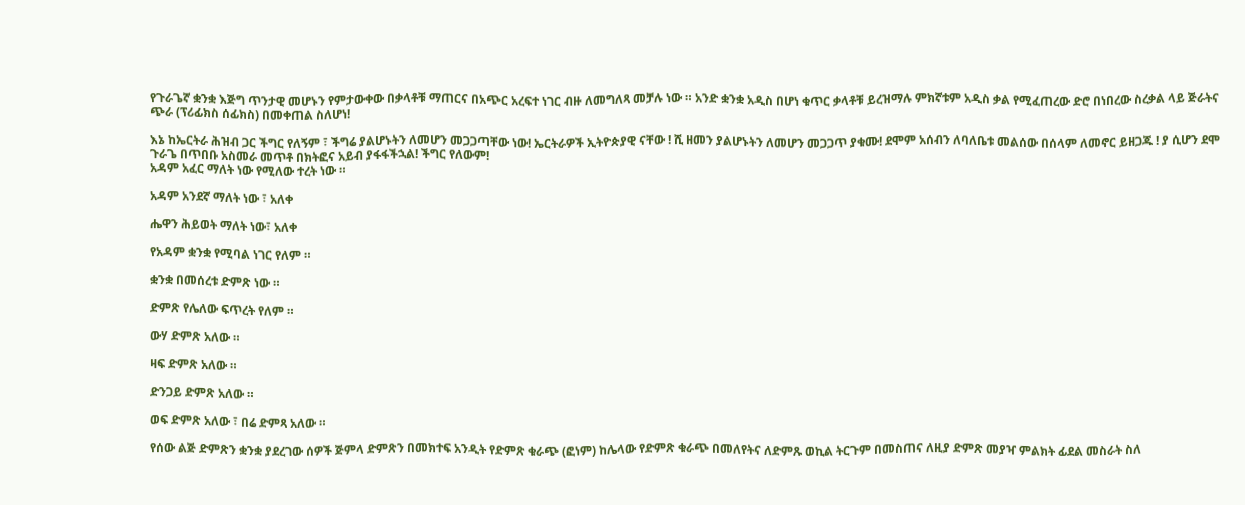የጉራጌኛ ቋንቋ እጅግ ጥንታዊ መሆኑን የምታውቀው በቃላቶቹ ማጠርና በአጭር አረፍተ ነገር ብዙ ለመግለጻ መቻሉ ነው ። አንድ ቋንቋ አዲስ በሆነ ቁጥር ቃላቶቹ ይረዝማሉ ምክኛቱም አዲስ ቃል የሚፈጠረው ድሮ በነበረው ስረቃል ላይ ጅራትና ጭራ (ፕሪፊክስ ሰፊክስ) በመቀጠል ስለሆነ!

እኔ ከኤርትራ ሕዝብ ጋር ችግር የለኝም ፣ ችግሬ ያልሆኑትን ለመሆን መጋጋጣቸው ነው! ኤርትራዎች ኢትዮጵያዊ ናቸው ! ሺ ዘመን ያልሆኑትን ለመሆን መጋጋጥ ያቁሙ! ደሞም አሰብን ለባለቤቱ መልሰው በሰላም ለመኖር ይዘጋጁ ! ያ ሲሆን ደሞ ጉራጌ በጥበቡ አስመራ መጥቶ በክትፎና አይብ ያፋፋችኋል! ችግር የለውም!
አዳም አፈር ማለት ነው የሚለው ተረት ነው ።

አዳም አንደኛ ማለት ነው ፣ አለቀ

ሔዋን ሕይወት ማለት ነው፣ አለቀ

የአዳም ቋንቋ የሚባል ነገር የለም ።

ቋንቋ በመሰረቱ ድምጽ ነው ።

ድምጽ የሌለው ፍጥረት የለም ።

ውሃ ድምጽ አለው ።

ዛፍ ድምጽ አለው ።

ድንጋይ ድምጽ አለው ።

ወፍ ድምጽ አለው ፣ በሬ ድምጻ አለው ።

የሰው ልጅ ድምጽን ቋንቋ ያደረገው ሰዎች ጅምላ ድምጽን በመክተፍ አንዲት የድምጽ ቁራጭ (ፎነም) ከሌላው የድምጽ ቁራጭ በመለየትና ለድምጹ ወኪል ትርጉም በመስጠና ለዚያ ድምጽ መያዣ ምልክት ፊደል መስራት ስለ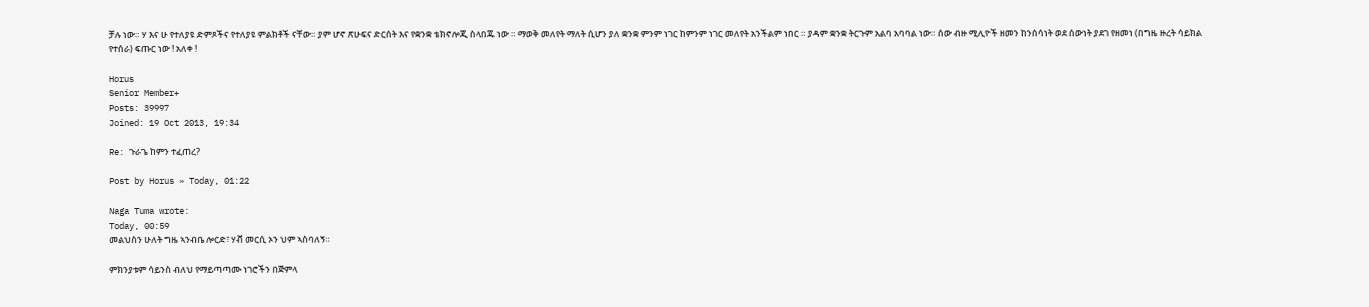ቻሉ ነው። ሃ እና ሁ የተለያዩ ድምጾችና የተለያዩ ምልክቶች ናቸው። ያም ሆኖ ጽሁፍና ድርሰት እና የቋንቋ ቴክኖሎጂ ስላበጁ ነው ። ማወቅ መለየት ማለት ሲሆን ያለ ቋንቋ ምንም ነገር ከምንም ነገር መለየት አንችልም ነበር ። ያዳም ቋንቋ ትርጉም አልባ አባባል ነው። ሰው ብዙ ሚሊዮች ዘመን ከንሰሳነት ወደ ሰውነት ያደገ የዘመነ (በግዜ ዙረት ሳይክል የተሰራ) ፍጡር ነው ! አለቀ !

Horus
Senior Member+
Posts: 39997
Joined: 19 Oct 2013, 19:34

Re: ጉራጌ ከምን ተፈጠረ?

Post by Horus » Today, 01:22

Naga Tuma wrote:
Today, 00:59
መልህስን ሁለት ግዜ ኣንብቤ ሎርድ፣ ሃቭ መርሲ ኦን ህም ኣስባለኝ።

ምክንያቱም ሳይንስ ብለህ የማይጣጣሙ ነገሮችን በጅምላ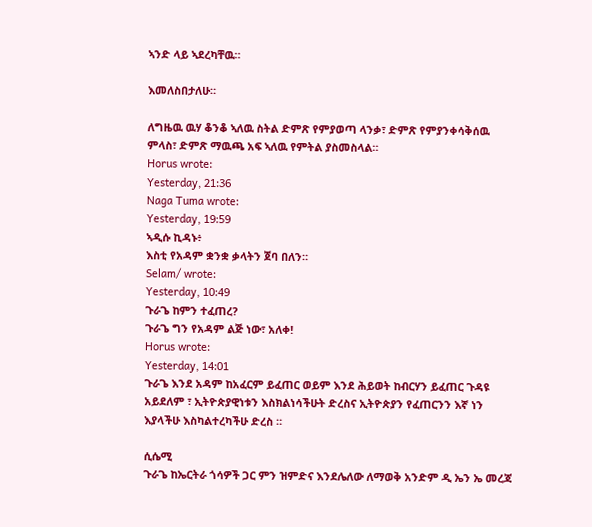ኣንድ ላይ ኣደረካቸዉ።

እመለስበታለሁ።

ለግዜዉ ዉሃ ቆንቆ ኣለዉ ስትል ድምጽ የምያወጣ ላንቃ፣ ድምጽ የምያንቀሳቅሰዉ ምላስ፣ ድምጽ ማዉጫ አፍ ኣለዉ የምትል ያስመስላል።
Horus wrote:
Yesterday, 21:36
Naga Tuma wrote:
Yesterday, 19:59
ኣዲሱ ኪዳኑ፥
እስቲ የአዳም ቋንቋ ቃላትን ጀባ በለን።
Selam/ wrote:
Yesterday, 10:49
ጉራጌ ከምን ተፈጠረ?
ጉራጌ ግን የአዳም ልጅ ነው፣ አለቀ!
Horus wrote:
Yesterday, 14:01
ጉራጌ እንደ አዳም ከአፈርም ይፈጠር ወይም እንደ ሕይወት ከብርሃን ይፈጠር ጉዳዩ አይደለም ፣ ኢትዮጵያዊነቱን እስክልነሳችሁት ድረስና ኢትዮጵያን የፈጠርንን እኛ ነን እያላችሁ እስካልተረካችሁ ድረስ ።

ሲሴሚ
ጉራጌ ከኤርትራ ጎሳዎች ጋር ምን ዝምድና እንደሌለው ለማወቅ አንድም ዲ ኤን ኤ መረጃ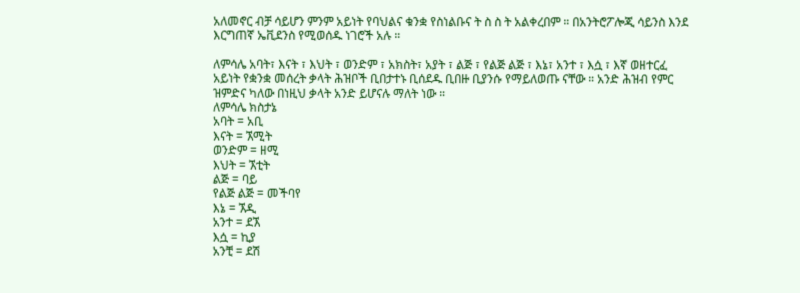አለመኖር ብቻ ሳይሆን ምንም አይነት የባህልና ቁንቋ የስነልቡና ት ስ ስ ት አልቀረበም ። በአንትሮፖሎጂ ሳይንስ እንደ እርግጠኛ ኤቪደንስ የሚወሰዱ ነገሮች አሉ ።

ለምሳሌ አባት፣ እናት ፣ እህት ፣ ወንድም ፣ አክስት፣ አያት ፣ ልጅ ፣ የልጅ ልጅ ፣ እኔ፣ አንተ ፣ እሷ ፣ እኛ ወዘተርፈ አይነት የቋንቋ መሰረት ቃላት ሕዝቦች ቢበታተኑ ቢሰደዱ ቢበዙ ቢያንሱ የማይለወጡ ናቸው ። አንድ ሕዝብ የምር ዝምድና ካለው በነዚህ ቃላት አንድ ይሆናሉ ማለት ነው ።
ለምሳሌ ክስታኔ
አባት = አቢ
እናት = ኧሚት
ወንድም = ዘሚ
እህት = ኧቲት
ልጅ = ባይ
የልጅ ልጅ = መችባየ
እኔ = ኧዲ
አንተ = ደኧ
እሷ = ኪያ
አንቺ = ደሽ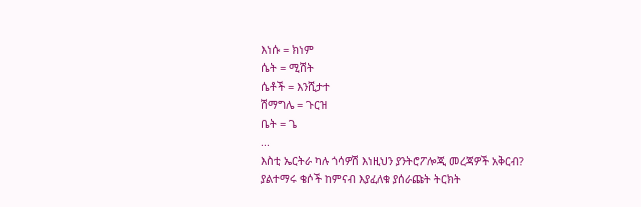እነሱ = ክነም
ሴት = ሚሽት
ሴቶች = እንሺታተ
ሽማግሌ = ጉርዝ
ቤት = ጌ
...
እስቲ ኤርትራ ካሉ ጎሳዎሽ እነዚህን ያንትሮፖሎጂ መረጃዎች አቅርብ?
ያልተማሩ ቄሶች ከምናብ እያፈለቁ ያሰራጩት ትርክት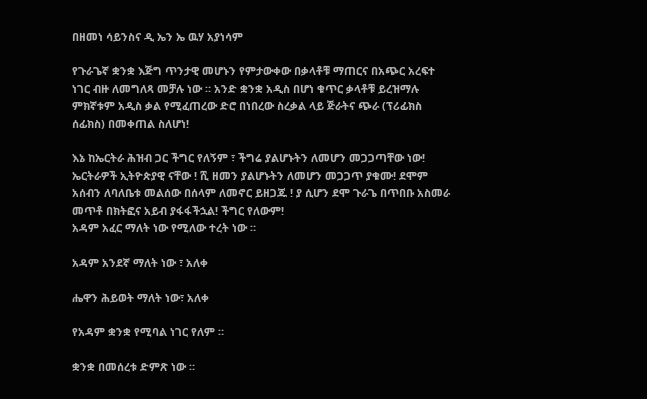በዘመነ ሳይንስና ዲ ኤን ኤ ዉሃ አያነሳም

የጉራጌኛ ቋንቋ እጅግ ጥንታዊ መሆኑን የምታውቀው በቃላቶቹ ማጠርና በአጭር አረፍተ ነገር ብዙ ለመግለጻ መቻሉ ነው ። አንድ ቋንቋ አዲስ በሆነ ቁጥር ቃላቶቹ ይረዝማሉ ምክኛቱም አዲስ ቃል የሚፈጠረው ድሮ በነበረው ስረቃል ላይ ጅራትና ጭራ (ፕሪፊክስ ሰፊክስ) በመቀጠል ስለሆነ!

እኔ ከኤርትራ ሕዝብ ጋር ችግር የለኝም ፣ ችግሬ ያልሆኑትን ለመሆን መጋጋጣቸው ነው! ኤርትራዎች ኢትዮጵያዊ ናቸው ! ሺ ዘመን ያልሆኑትን ለመሆን መጋጋጥ ያቁሙ! ደሞም አሰብን ለባለቤቱ መልሰው በሰላም ለመኖር ይዘጋጁ ! ያ ሲሆን ደሞ ጉራጌ በጥበቡ አስመራ መጥቶ በክትፎና አይብ ያፋፋችኋል! ችግር የለውም!
አዳም አፈር ማለት ነው የሚለው ተረት ነው ።

አዳም አንደኛ ማለት ነው ፣ አለቀ

ሔዋን ሕይወት ማለት ነው፣ አለቀ

የአዳም ቋንቋ የሚባል ነገር የለም ።

ቋንቋ በመሰረቱ ድምጽ ነው ።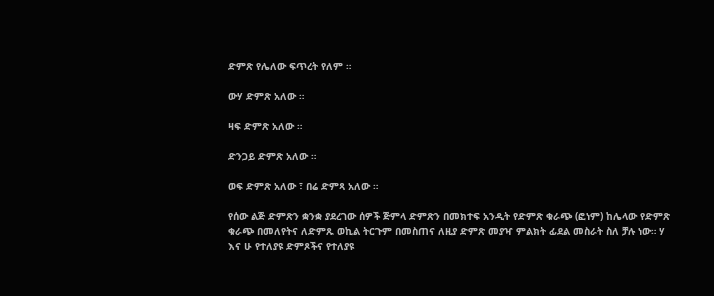ድምጽ የሌለው ፍጥረት የለም ።

ውሃ ድምጽ አለው ።

ዛፍ ድምጽ አለው ።

ድንጋይ ድምጽ አለው ።

ወፍ ድምጽ አለው ፣ በሬ ድምጻ አለው ።

የሰው ልጅ ድምጽን ቋንቋ ያደረገው ሰዎች ጅምላ ድምጽን በመክተፍ አንዲት የድምጽ ቁራጭ (ፎነም) ከሌላው የድምጽ ቁራጭ በመለየትና ለድምጹ ወኪል ትርጉም በመስጠና ለዚያ ድምጽ መያዣ ምልክት ፊደል መስራት ስለ ቻሉ ነው። ሃ እና ሁ የተለያዩ ድምጾችና የተለያዩ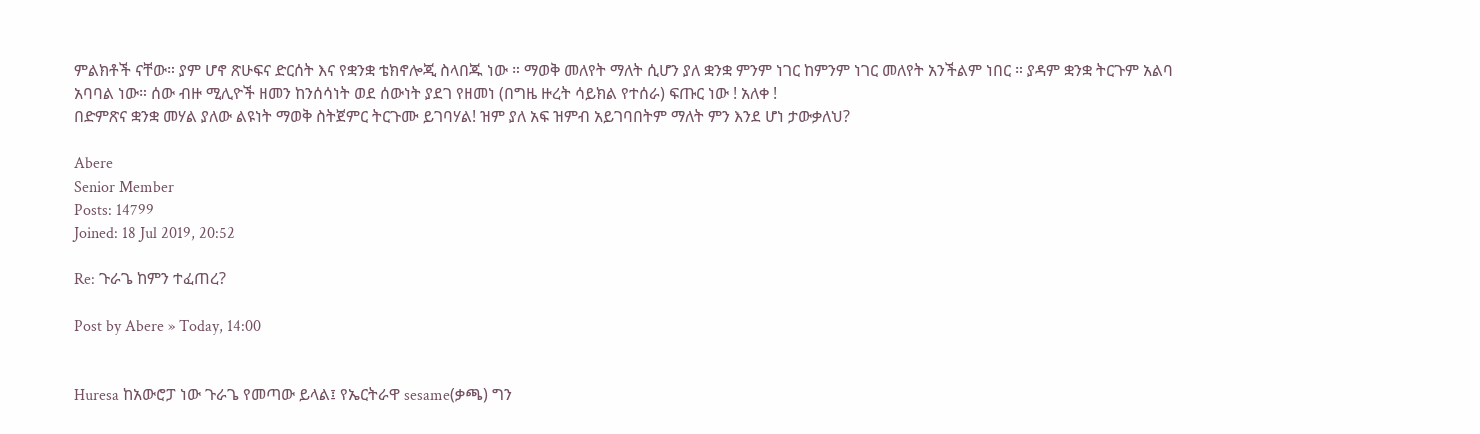ምልክቶች ናቸው። ያም ሆኖ ጽሁፍና ድርሰት እና የቋንቋ ቴክኖሎጂ ስላበጁ ነው ። ማወቅ መለየት ማለት ሲሆን ያለ ቋንቋ ምንም ነገር ከምንም ነገር መለየት አንችልም ነበር ። ያዳም ቋንቋ ትርጉም አልባ አባባል ነው። ሰው ብዙ ሚሊዮች ዘመን ከንሰሳነት ወደ ሰውነት ያደገ የዘመነ (በግዜ ዙረት ሳይክል የተሰራ) ፍጡር ነው ! አለቀ !
በድምጽና ቋንቋ መሃል ያለው ልዩነት ማወቅ ስትጀምር ትርጉሙ ይገባሃል! ዝም ያለ አፍ ዝምብ አይገባበትም ማለት ምን እንደ ሆነ ታውቃለህ?

Abere
Senior Member
Posts: 14799
Joined: 18 Jul 2019, 20:52

Re: ጉራጌ ከምን ተፈጠረ?

Post by Abere » Today, 14:00


Huresa ከአውሮፓ ነው ጉራጌ የመጣው ይላል፤ የኤርትራዋ sesame(ቃጫ) ግን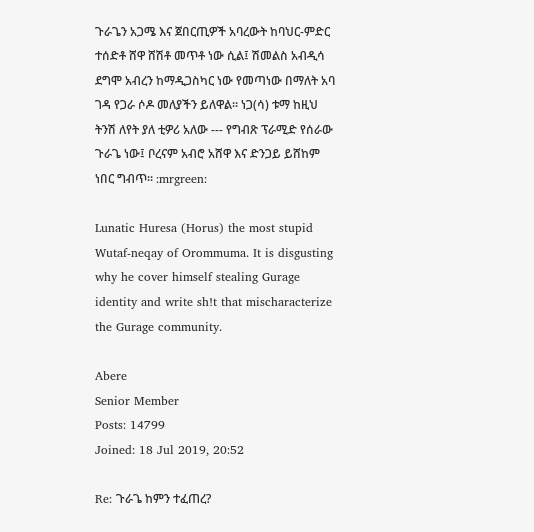ጉራጌን አጋሜ እና ጀበርጢዎች አባረውት ከባህር-ምድር ተሰድቶ ሸዋ ሸሽቶ መጥቶ ነው ሲል፤ ሽመልስ አብዲሳ ደግሞ አብረን ከማዲጋስካር ነው የመጣነው በማለት አባ ገዳ የጋራ ሶዶ መለያችን ይለዋል። ነጋ(ሳ) ቱማ ከዚህ ትንሽ ለየት ያለ ቲዎሪ አለው --- የግብጽ ፕራሚድ የሰራው ጉራጌ ነው፤ ቦረናም አብሮ አሸዋ እና ድንጋይ ይሸከም ነበር ግብጥ። :mrgreen:

Lunatic Huresa (Horus) the most stupid Wutaf-neqay of Orommuma. It is disgusting why he cover himself stealing Gurage identity and write sh!t that mischaracterize the Gurage community.

Abere
Senior Member
Posts: 14799
Joined: 18 Jul 2019, 20:52

Re: ጉራጌ ከምን ተፈጠረ?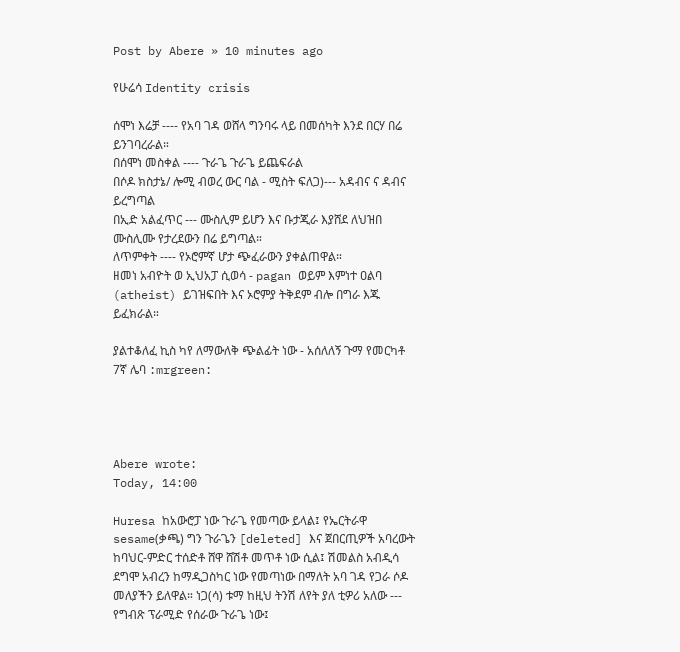Post by Abere » 10 minutes ago

የሁሬሳ Identity crisis

ሰሞነ እሬቻ ---- የአባ ገዳ ወሸላ ግንባሩ ላይ በመሰካት እንደ በርሃ በሬ ይንገባረራል።
በሰሞነ መስቀል ---- ጉራጌ ጉራጌ ይጨፍራል
በሶዶ ክስታኔ/ ሎሚ ብወረ ውር ባል - ሚስት ፍለጋ)--- አዳብና ና ዳብና ይረግጣል
በኢድ አልፈጥር --- ሙስሊም ይሆን እና ቡታጂራ እያሸደ ለህዝበ ሙስሊሙ የታረደውን በሬ ይግጣል።
ለጥምቀት ---- የኦሮምኛ ሆታ ጭፈራውን ያቀልጠዋል።
ዘመነ አብዮት ወ ኢህአፓ ሲወሳ - pagan ወይም እምነተ ዐልባ (atheist) ይገዝፍበት እና ኦሮምያ ትቅደም ብሎ በግራ እጁ ይፈክራል።

ያልተቆለፈ ኪስ ካየ ለማውለቅ ጭልፊት ነው - አሰለለኝ ጉማ የመርካቶ 7ኛ ሌባ :mrgreen:




Abere wrote:
Today, 14:00

Huresa ከአውሮፓ ነው ጉራጌ የመጣው ይላል፤ የኤርትራዋ sesame(ቃጫ) ግን ጉራጌን [deleted] እና ጀበርጢዎች አባረውት ከባህር-ምድር ተሰድቶ ሸዋ ሸሽቶ መጥቶ ነው ሲል፤ ሽመልስ አብዲሳ ደግሞ አብረን ከማዲጋስካር ነው የመጣነው በማለት አባ ገዳ የጋራ ሶዶ መለያችን ይለዋል። ነጋ(ሳ) ቱማ ከዚህ ትንሽ ለየት ያለ ቲዎሪ አለው --- የግብጽ ፕራሚድ የሰራው ጉራጌ ነው፤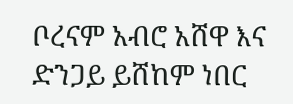ቦረናም አብሮ አሸዋ እና ድንጋይ ይሸከም ነበር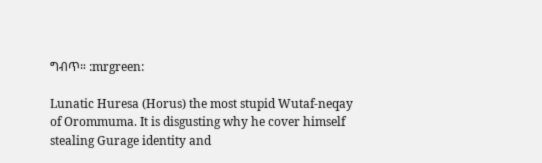ግብጥ። :mrgreen:

Lunatic Huresa (Horus) the most stupid Wutaf-neqay of Orommuma. It is disgusting why he cover himself stealing Gurage identity and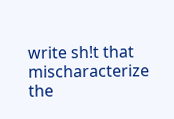write sh!t that mischaracterize the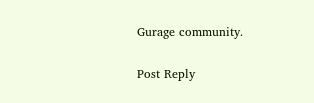Gurage community.

Post Reply